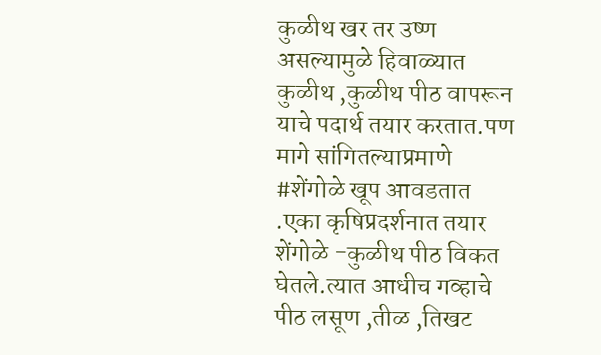कुळीथ खर तर उष्ण असल्यामुळे हिवाळ्यात कुळीथ ,कुळीथ पीठ वापरून याचे पदार्थ तयार करतात.पण मागे सांगितल्याप्रमाणे #शेंगोळे खूप आवडतात .एका कृषिप्रदर्शनात तयार शेंगोळे -कुळीथ पीठ विकत घेतले.त्यात आधीच गव्हाचे पीठ लसूण ,तीळ ,तिखट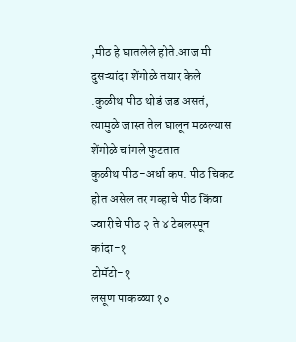,मीठ हे घातलेले होते.आज मी दुसऱ्यांदा शेंगोळे तयार केले .कुळीथ पीठ थोडं जड असतं, त्यामुळे जास्त तेल घालून मळल्यास शेंगोळे चांगले फुटतात
कुळीथ पीठ-अर्धा कप. पीठ चिकट होत असेल तर गव्हाचे पीठ किंवा ज्वारीचे पीठ २ ते ४ टेबलस्पून
कांदा-१
टोमॅटो-१
लसूण पाकळ्या १०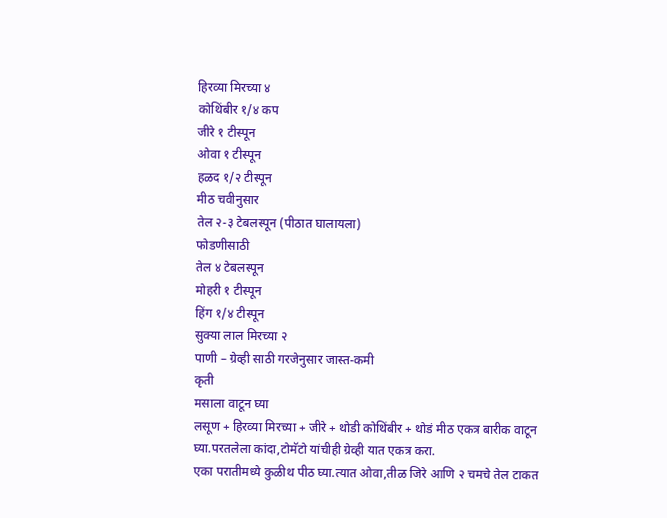हिरव्या मिरच्या ४
कोथिंबीर १/४ कप
जीरे १ टीस्पून
ओवा १ टीस्पून
हळद १/२ टीस्पून
मीठ चवीनुसार
तेल २-३ टेबलस्पून (पीठात घालायला)
फोडणीसाठी
तेल ४ टेबलस्पून
मोहरी १ टीस्पून
हिंग १/४ टीस्पून
सुक्या लाल मिरच्या २
पाणी – ग्रेव्ही साठी गरजेनुसार जास्त-कमी
कृती
मसाला वाटून घ्या
लसूण + हिरव्या मिरच्या + जीरे + थोडी कोथिंबीर + थोडं मीठ एकत्र बारीक वाटून घ्या.परतलेला कांदा,टोमॅटो यांचीही ग्रेव्ही यात एकत्र करा.
एका परातीमध्ये कुळीथ पीठ घ्या.त्यात ओवा,तीळ जिरे आणि २ चमचे तेल टाकत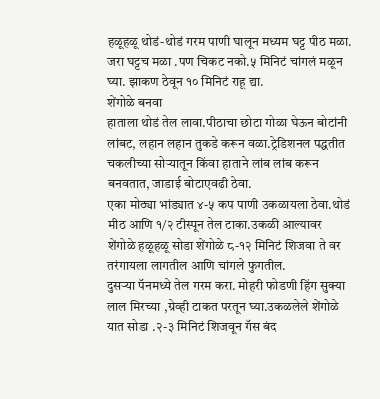हळूहळू थोडं-थोडं गरम पाणी घालून मध्यम घट्ट पीठ मळा.
जरा घट्टच मळा .पण चिकट नको.५ मिनिटं चांगलं मळून घ्या. झाकण ठेवून १० मिनिटं राहू द्या.
शेंगोळे बनवा
हाताला थोडं तेल लावा.पीठाचा छोटा गोळा घेऊन बोटांनी लांबट, लहान लहान तुकडे करून वळा.ट्रेडिशनल पद्धतीत चकलीच्या सोऱ्यातून किंवा हाताने लांब लांब करून बनवतात, जाडाई बोटाएवढी ठेवा.
एका मोठ्या भांड्यात ४-५ कप पाणी उकळायला ठेवा.थोडं मीठ आणि १/२ टीस्पून तेल टाका.उकळी आल्यावर शेंगोळे हळूहळू सोडा शेंगोळे ८-१२ मिनिटं शिजवा ते वर तरंगायला लागतील आणि चांगले फुगतील.
दुसऱ्या पॅनमध्ये तेल गरम करा. मोहरी फोडणी हिंग सुक्या लाल मिरच्या ,ग्रेव्ही टाकत परतून घ्या.उकळलेले शेंगोळे यात सोडा .२-३ मिनिटं शिजवून गॅस बंद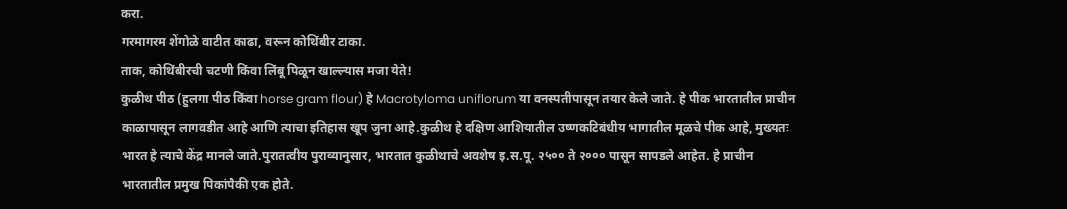करा.
गरमागरम शेंगोळे वाटीत काढा, वरून कोथिंबीर टाका.
ताक, कोथिंबीरची चटणी किंवा लिंबू पिळून खाल्ल्यास मजा येते!
कुळीथ पीठ (हुलगा पीठ किंवा horse gram flour) हे Macrotyloma uniflorum या वनस्पतीपासून तयार केले जाते. हे पीक भारतातील प्राचीन काळापासून लागवडीत आहे आणि त्याचा इतिहास खूप जुना आहे.कुळीथ हे दक्षिण आशियातील उष्णकटिबंधीय भागातील मूळचे पीक आहे, मुख्यतः भारत हे त्याचे केंद्र मानले जाते.पुरातत्वीय पुराव्यानुसार, भारतात कुळीथाचे अवशेष इ.स.पू. २५०० ते २००० पासून सापडले आहेत. हे प्राचीन भारतातील प्रमुख पिकांपैकी एक होते.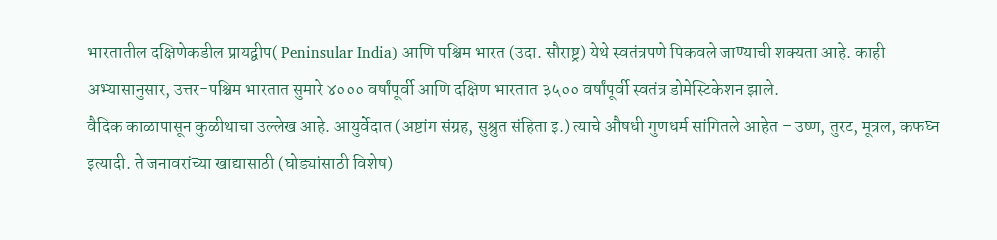भारतातील दक्षिणेकडील प्रायद्वीप( Peninsular India) आणि पश्चिम भारत (उदा. सौराष्ट्र) येथे स्वतंत्रपणे पिकवले जाण्याची शक्यता आहे. काही अभ्यासानुसार, उत्तर-पश्चिम भारतात सुमारे ४००० वर्षांपूर्वी आणि दक्षिण भारतात ३५०० वर्षांपूर्वी स्वतंत्र डोमेस्टिकेशन झाले.
वैदिक काळापासून कुळीथाचा उल्लेख आहे. आयुर्वेदात (अष्टांग संग्रह, सुश्रुत संहिता इ.) त्याचे औषधी गुणधर्म सांगितले आहेत – उष्ण, तुरट, मूत्रल, कफघ्न इत्यादी. ते जनावरांच्या खाद्यासाठी (घोड्यांसाठी विशेष)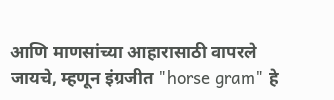आणि माणसांच्या आहारासाठी वापरले जायचे, म्हणून इंग्रजीत "horse gram" हे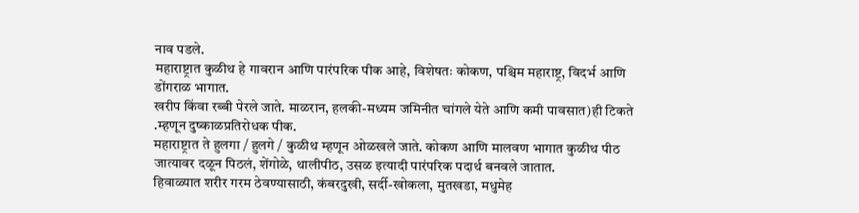नाव पडले.
महाराष्ट्रात कुळीथ हे गावरान आणि पारंपरिक पीक आहे, विशेषतः कोकण, पश्चिम महाराष्ट्र, विदर्भ आणि डोंगराळ भागात.
खरीप किंवा रब्बी पेरले जाते. माळरान, हलकी-मध्यम जमिनीत चांगले येते आणि कमी पावसात)ही टिकते .म्हणून दुष्काळप्रतिरोधक पीक.
महाराष्ट्रात ते हुलगा / हुलगे / कुळीथ म्हणून ओळखले जाते. कोकण आणि मालवण भागात कुळीथ पीठ जात्यावर दळून पिठलं, शेंगोळे, थालीपीठ, उसळ इत्यादी पारंपरिक पदार्थ बनवले जातात.
हिवाळ्यात शरीर गरम ठेवण्यासाठी, कंबरदुखी, सर्दी-खोकला, मुतखडा, मधुमेह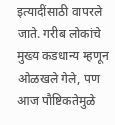इत्यादींसाठी वापरले जाते. गरीब लोकांचे मुख्य कडधान्य म्हणून ओळखले गेले, पण आज पौष्टिकतेमुळे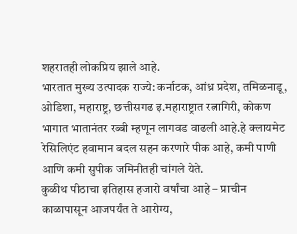शहरातही लोकप्रिय झाले आहे.
भारतात मुख्य उत्पादक राज्ये: कर्नाटक, आंध्र प्रदेश, तमिळनाडू, ओडिशा, महाराष्ट्र, छत्तीसगढ इ.महाराष्ट्रात रत्नागिरी, कोकण भागात भातानंतर रब्बी म्हणून लागवड वाढली आहे.हे क्लायमेट रेसिलिएंट हवामान बदल सहन करणारे पीक आहे, कमी पाणी आणि कमी सुपीक जमिनीतही चांगले येते.
कुळीथ पीठाचा इतिहास हजारो वर्षांचा आहे – प्राचीन काळापासून आजपर्यंत ते आरोग्य,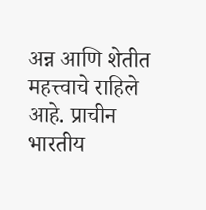अन्न आणि शेतीत महत्त्वाचे राहिले आहे. प्राचीन भारतीय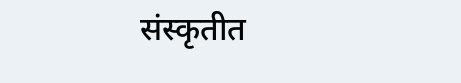संस्कृतीत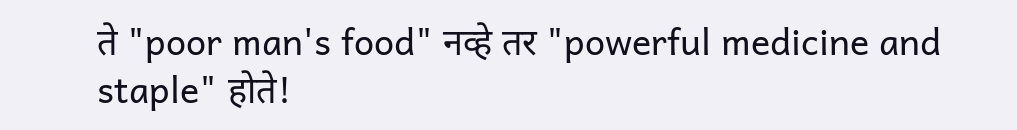ते "poor man's food" नव्हे तर "powerful medicine and staple" होते!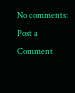No comments:
Post a Comment